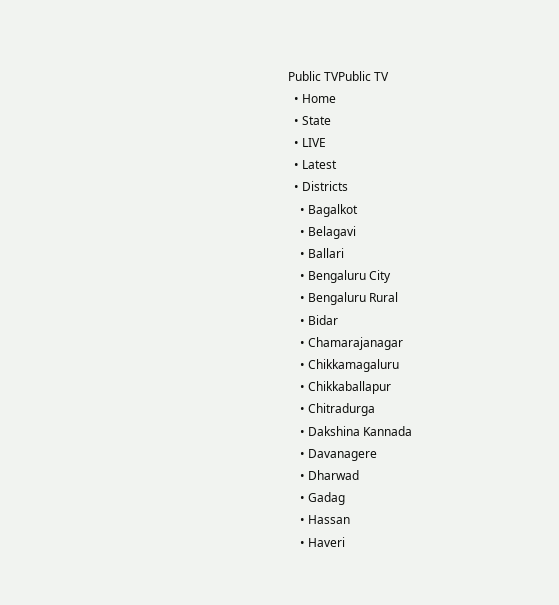Public TVPublic TV
  • Home
  • State
  • LIVE
  • Latest
  • Districts
    • Bagalkot
    • Belagavi
    • Ballari
    • Bengaluru City
    • Bengaluru Rural
    • Bidar
    • Chamarajanagar
    • Chikkamagaluru
    • Chikkaballapur
    • Chitradurga
    • Dakshina Kannada
    • Davanagere
    • Dharwad
    • Gadag
    • Hassan
    • Haveri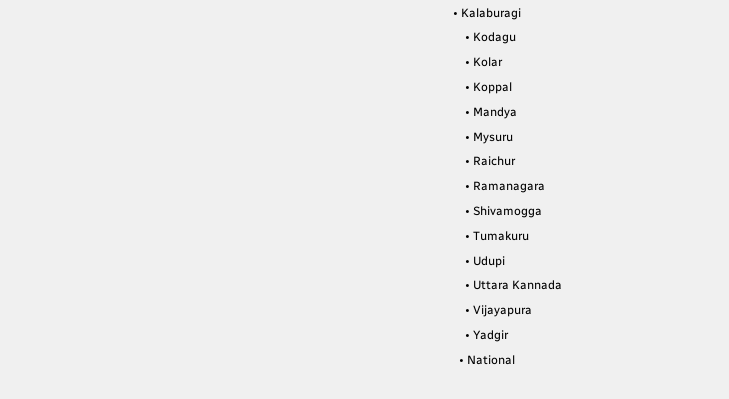• Kalaburagi
    • Kodagu
    • Kolar
    • Koppal
    • Mandya
    • Mysuru
    • Raichur
    • Ramanagara
    • Shivamogga
    • Tumakuru
    • Udupi
    • Uttara Kannada
    • Vijayapura
    • Yadgir
  • National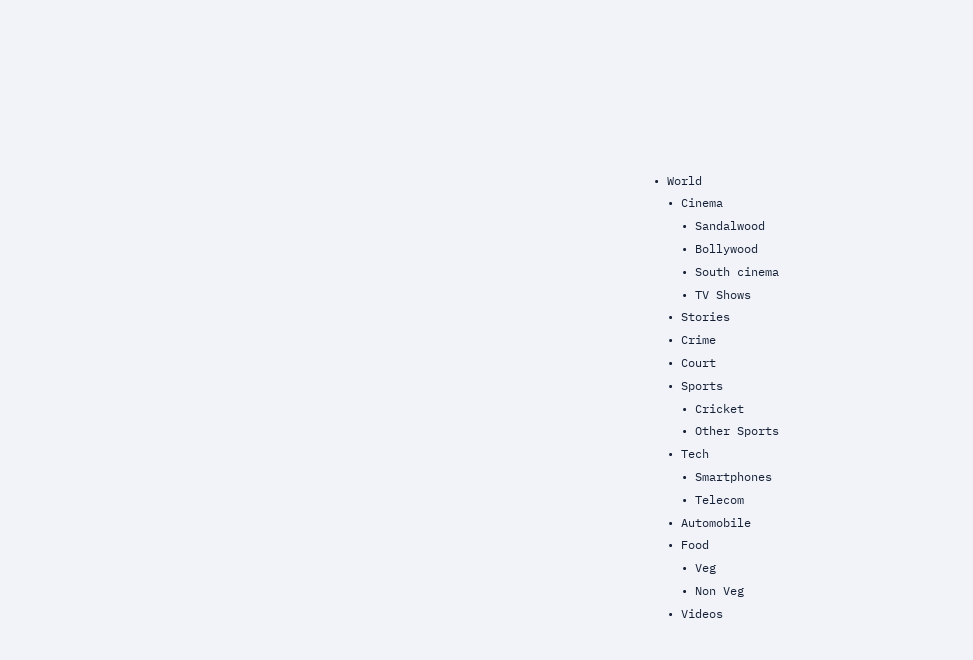• World
  • Cinema
    • Sandalwood
    • Bollywood
    • South cinema
    • TV Shows
  • Stories
  • Crime
  • Court
  • Sports
    • Cricket
    • Other Sports
  • Tech
    • Smartphones
    • Telecom
  • Automobile
  • Food
    • Veg
    • Non Veg
  • Videos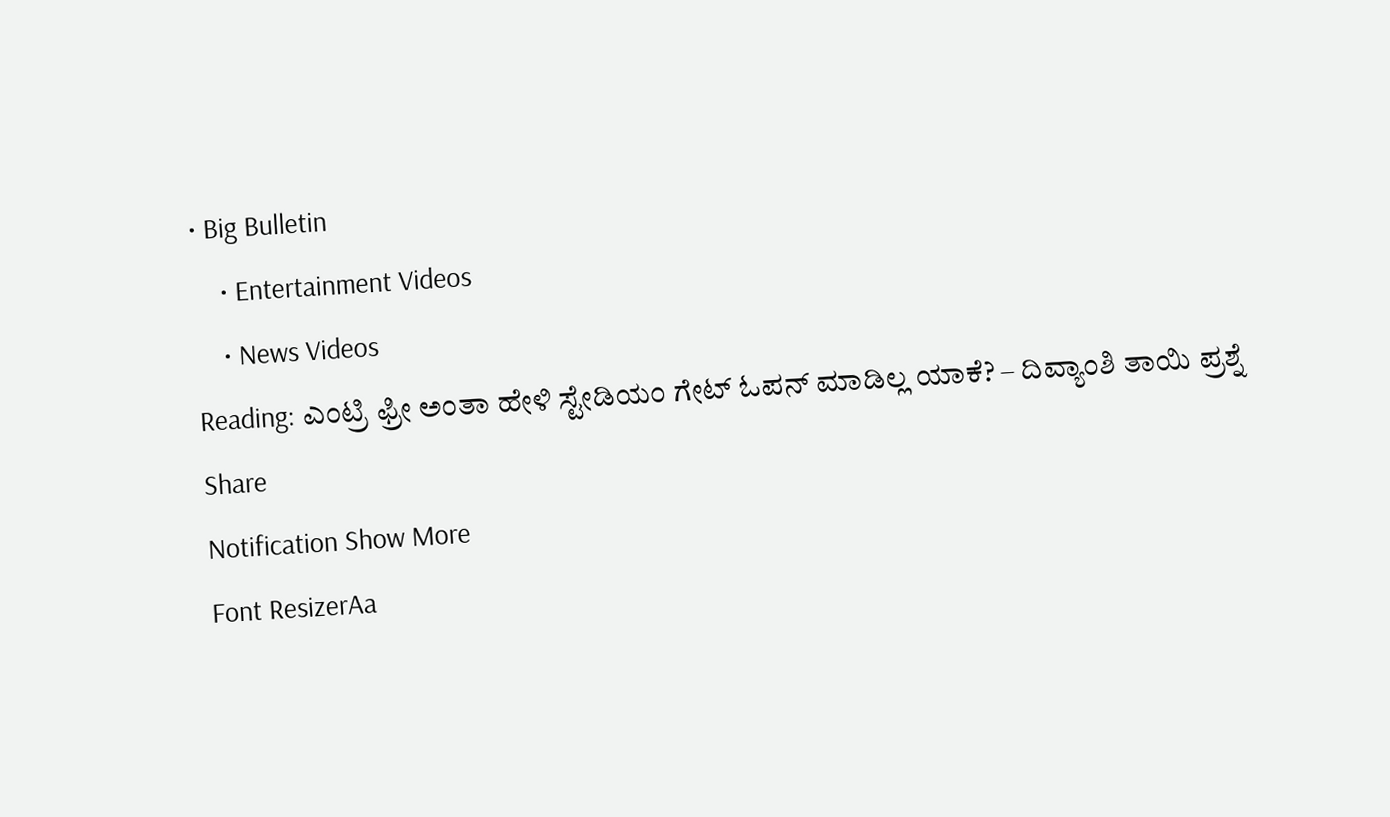• Big Bulletin
    • Entertainment Videos
    • News Videos
Reading: ಎಂಟ್ರಿ ಫ್ರೀ ಅಂತಾ ಹೇಳಿ ಸ್ಟೇಡಿಯಂ ಗೇಟ್ ಓಪನ್ ಮಾಡಿಲ್ಲ ಯಾಕೆ? – ದಿವ್ಯಾಂಶಿ ತಾಯಿ ಪ್ರಶ್ನೆ
Share
Notification Show More
Font ResizerAa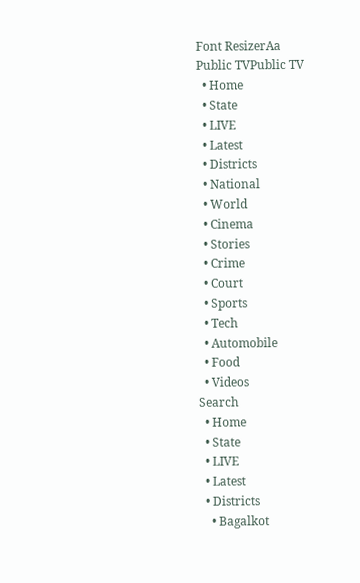Font ResizerAa
Public TVPublic TV
  • Home
  • State
  • LIVE
  • Latest
  • Districts
  • National
  • World
  • Cinema
  • Stories
  • Crime
  • Court
  • Sports
  • Tech
  • Automobile
  • Food
  • Videos
Search
  • Home
  • State
  • LIVE
  • Latest
  • Districts
    • Bagalkot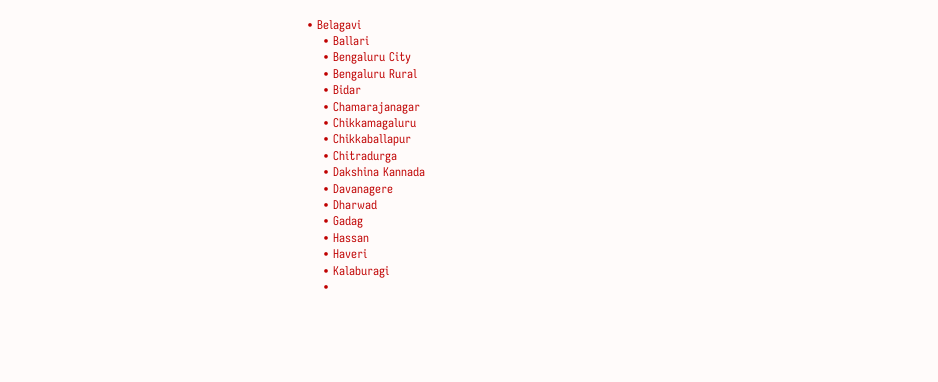• Belagavi
    • Ballari
    • Bengaluru City
    • Bengaluru Rural
    • Bidar
    • Chamarajanagar
    • Chikkamagaluru
    • Chikkaballapur
    • Chitradurga
    • Dakshina Kannada
    • Davanagere
    • Dharwad
    • Gadag
    • Hassan
    • Haveri
    • Kalaburagi
    •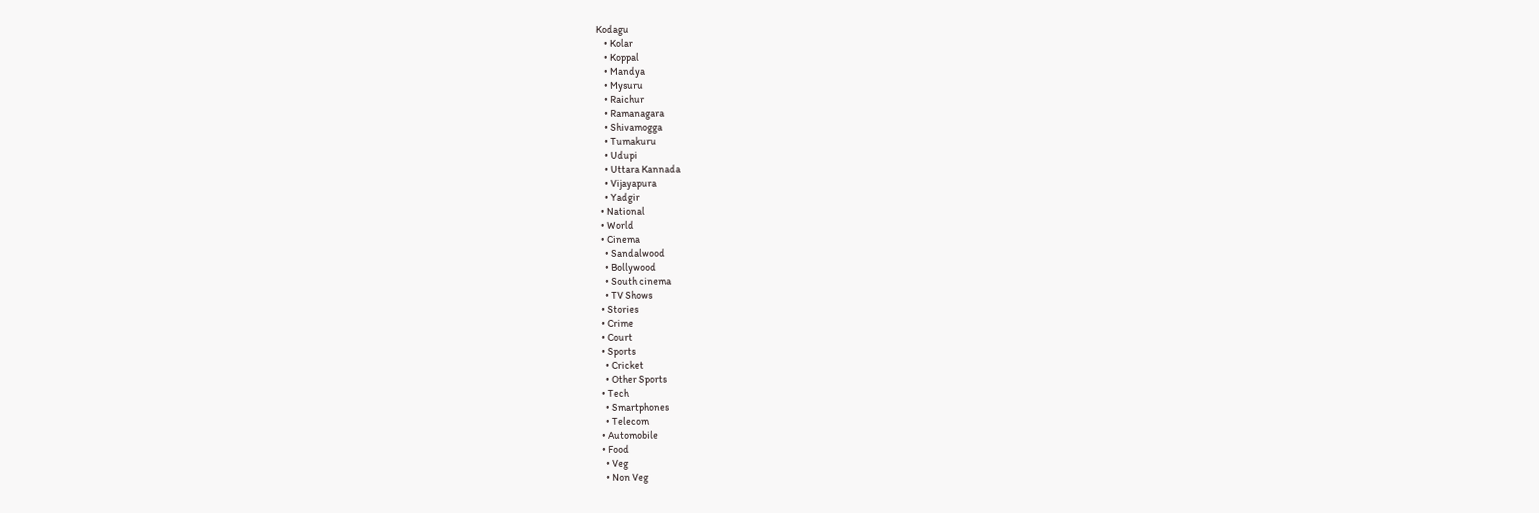Kodagu
    • Kolar
    • Koppal
    • Mandya
    • Mysuru
    • Raichur
    • Ramanagara
    • Shivamogga
    • Tumakuru
    • Udupi
    • Uttara Kannada
    • Vijayapura
    • Yadgir
  • National
  • World
  • Cinema
    • Sandalwood
    • Bollywood
    • South cinema
    • TV Shows
  • Stories
  • Crime
  • Court
  • Sports
    • Cricket
    • Other Sports
  • Tech
    • Smartphones
    • Telecom
  • Automobile
  • Food
    • Veg
    • Non Veg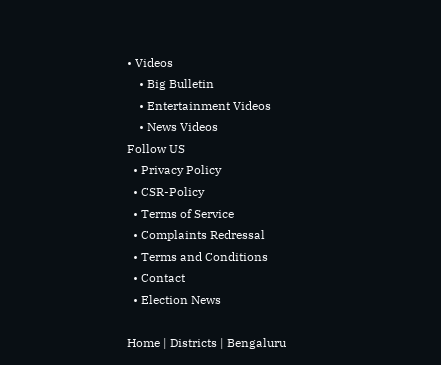• Videos
    • Big Bulletin
    • Entertainment Videos
    • News Videos
Follow US
  • Privacy Policy
  • CSR-Policy
  • Terms of Service
  • Complaints Redressal
  • Terms and Conditions
  • Contact
  • Election News

Home | Districts | Bengaluru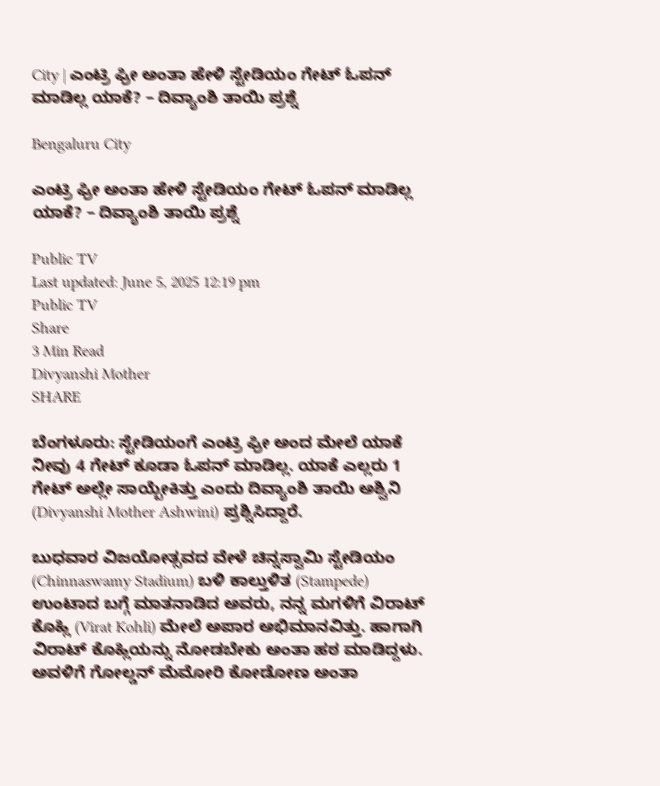City | ಎಂಟ್ರಿ ಫ್ರೀ ಅಂತಾ ಹೇಳಿ ಸ್ಟೇಡಿಯಂ ಗೇಟ್ ಓಪನ್ ಮಾಡಿಲ್ಲ ಯಾಕೆ? – ದಿವ್ಯಾಂಶಿ ತಾಯಿ ಪ್ರಶ್ನೆ

Bengaluru City

ಎಂಟ್ರಿ ಫ್ರೀ ಅಂತಾ ಹೇಳಿ ಸ್ಟೇಡಿಯಂ ಗೇಟ್ ಓಪನ್ ಮಾಡಿಲ್ಲ ಯಾಕೆ? – ದಿವ್ಯಾಂಶಿ ತಾಯಿ ಪ್ರಶ್ನೆ

Public TV
Last updated: June 5, 2025 12:19 pm
Public TV
Share
3 Min Read
Divyanshi Mother
SHARE

ಬೆಂಗಳೂರು: ಸ್ಟೇಡಿಯಂಗೆ ಎಂಟ್ರಿ ಫ್ರೀ ಅಂದ ಮೇಲೆ ಯಾಕೆ ನೀವು 4 ಗೇಟ್ ಕೂಡಾ ಓಪನ್ ಮಾಡಿಲ್ಲ. ಯಾಕೆ ಎಲ್ಲರು 1 ಗೇಟ್ ಅಲ್ಲೇ ಸಾಯ್ಬೇಕಿತ್ತು ಎಂದು ದಿವ್ಯಾಂಶಿ ತಾಯಿ ಅಶ್ವಿನಿ (Divyanshi Mother Ashwini) ಪ್ರಶ್ನಿಸಿದ್ದಾರೆ.

ಬುಧವಾರ ವಿಜಯೋತ್ಸವದ ವೇಳೆ ಚಿನ್ನಸ್ವಾಮಿ ಸ್ಟೇಡಿಯಂ (Chinnaswamy Stadium) ಬಳಿ ಕಾಲ್ತುಳಿತ (Stampede) ಉಂಟಾದ ಬಗ್ಗೆ ಮಾತನಾಡಿದ ಅವರು, ನನ್ನ ಮಗಳಿಗೆ ವಿರಾಟ್ ಕೊಹ್ಲಿ (Virat Kohli) ಮೇಲೆ ಅಪಾರ ಅಭಿಮಾನವಿತ್ತು. ಹಾಗಾಗಿ ವಿರಾಟ್ ಕೊಹ್ಲಿಯನ್ನು ನೋಡಬೇಕು ಅಂತಾ ಹಠ ಮಾಡಿದ್ದಳು. ಅವಳಿಗೆ ಗೋಲ್ಡನ್ ಮೆಮೋರಿ ಕೋಡೋಣ ಅಂತಾ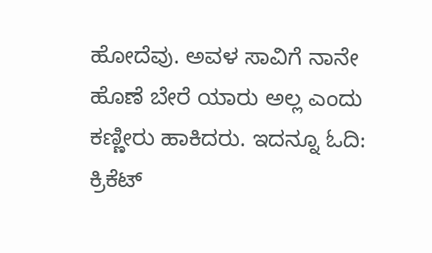ಹೋದೆವು. ಅವಳ ಸಾವಿಗೆ ನಾನೇ ಹೊಣೆ ಬೇರೆ ಯಾರು ಅಲ್ಲ ಎಂದು ಕಣ್ಣೀರು ಹಾಕಿದರು. ಇದನ್ನೂ ಓದಿ: ಕ್ರಿಕೆಟ್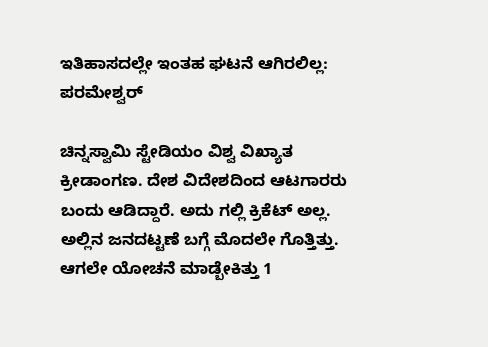ಇತಿಹಾಸದಲ್ಲೇ ಇಂತಹ ಘಟನೆ ಆಗಿರಲಿಲ್ಲ: ಪರಮೇಶ್ವರ್

ಚಿನ್ನಸ್ವಾಮಿ ಸ್ಟೇಡಿಯಂ ವಿಶ್ವ ವಿಖ್ಯಾತ ಕ್ರೀಡಾಂಗಣ. ದೇಶ ವಿದೇಶದಿಂದ ಆಟಗಾರರು ಬಂದು ಆಡಿದ್ದಾರೆ. ಅದು ಗಲ್ಲಿ ಕ್ರಿಕೆಟ್ ಅಲ್ಲ. ಅಲ್ಲಿನ ಜನದಟ್ಟಣೆ ಬಗ್ಗೆ ಮೊದಲೇ ಗೊತ್ತಿತ್ತು. ಆಗಲೇ ಯೋಚನೆ ಮಾಡ್ಬೇಕಿತ್ತು 1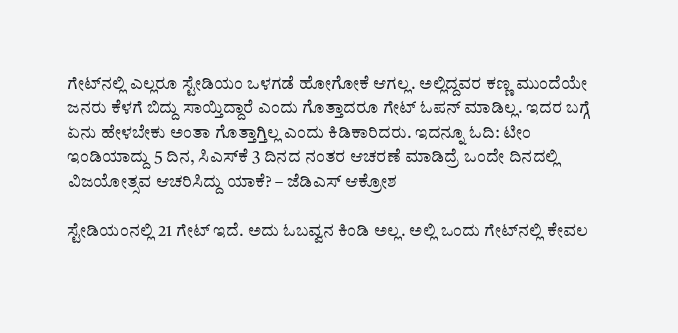ಗೇಟ್‌ನಲ್ಲಿ ಎಲ್ಲರೂ ಸ್ಟೇಡಿಯಂ ಒಳಗಡೆ ಹೋಗೋಕೆ ಆಗಲ್ಲ. ಅಲ್ಲಿದ್ದವರ ಕಣ್ಣ ಮುಂದೆಯೇ ಜನರು ಕೆಳಗೆ ಬಿದ್ದು ಸಾಯ್ತಿದ್ದಾರೆ ಎಂದು ಗೊತ್ತಾದರೂ ಗೇಟ್ ಓಪನ್ ಮಾಡಿಲ್ಲ. ಇದರ ಬಗ್ಗೆ ಏನು ಹೇಳಬೇಕು ಅಂತಾ ಗೊತ್ತಾಗ್ತಿಲ್ಲ ಎಂದು ಕಿಡಿಕಾರಿದರು. ಇದನ್ನೂ ಓದಿ: ಟೀಂ ಇಂಡಿಯಾದ್ದು 5 ದಿನ, ಸಿಎಸ್‌ಕೆ 3 ದಿನದ ನಂತರ ಆಚರಣೆ ಮಾಡಿದ್ರೆ ಒಂದೇ ದಿನದಲ್ಲಿ ವಿಜಯೋತ್ಸವ ಆಚರಿಸಿದ್ದು ಯಾಕೆ? – ಜೆಡಿಎಸ್‌ ಆಕ್ರೋಶ

ಸ್ಟೇಡಿಯಂನಲ್ಲಿ 21 ಗೇಟ್ ಇದೆ. ಅದು ಓಬವ್ವನ ಕಿಂಡಿ ಅಲ್ಲ. ಅಲ್ಲಿ ಒಂದು ಗೇಟ್‌ನಲ್ಲಿ ಕೇವಲ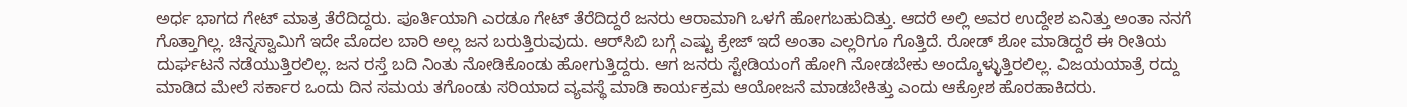ಅರ್ಧ ಭಾಗದ ಗೇಟ್ ಮಾತ್ರ ತೆರೆದಿದ್ದರು. ಪೂರ್ತಿಯಾಗಿ ಎರಡೂ ಗೇಟ್ ತೆರೆದಿದ್ದರೆ ಜನರು ಆರಾಮಾಗಿ ಒಳಗೆ ಹೋಗಬಹುದಿತ್ತು. ಆದರೆ ಅಲ್ಲಿ ಅವರ ಉದ್ದೇಶ ಏನಿತ್ತು ಅಂತಾ ನನಗೆ ಗೊತ್ತಾಗಿಲ್ಲ. ಚಿನ್ನಸ್ವಾಮಿಗೆ ಇದೇ ಮೊದಲ ಬಾರಿ ಅಲ್ಲ ಜನ ಬರುತ್ತಿರುವುದು. ಆರ್‌ಸಿಬಿ ಬಗ್ಗೆ ಎಷ್ಟು ಕ್ರೇಜ್ ಇದೆ ಅಂತಾ ಎಲ್ಲರಿಗೂ ಗೊತ್ತಿದೆ. ರೋಡ್ ಶೋ ಮಾಡಿದ್ದರೆ ಈ ರೀತಿಯ ದುರ್ಘಟನೆ ನಡೆಯುತ್ತಿರಲಿಲ್ಲ. ಜನ ರಸ್ತೆ ಬದಿ ನಿಂತು ನೋಡಿಕೊಂಡು ಹೋಗುತ್ತಿದ್ದರು. ಆಗ ಜನರು ಸ್ಟೇಡಿಯಂಗೆ ಹೋಗಿ ನೋಡಬೇಕು ಅಂದ್ಕೊಳ್ಳುತ್ತಿರಲಿಲ್ಲ. ವಿಜಯಯಾತ್ರೆ ರದ್ದು ಮಾಡಿದ ಮೇಲೆ ಸರ್ಕಾರ ಒಂದು ದಿನ ಸಮಯ ತಗೊಂಡು ಸರಿಯಾದ ವ್ಯವಸ್ಥೆ ಮಾಡಿ ಕಾರ್ಯಕ್ರಮ ಆಯೋಜನೆ ಮಾಡಬೇಕಿತ್ತು ಎಂದು ಆಕ್ರೋಶ ಹೊರಹಾಕಿದರು.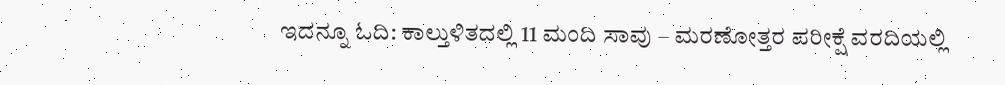ಇದನ್ನೂ ಓದಿ: ಕಾಲ್ತುಳಿತದಲ್ಲಿ 11 ಮಂದಿ ಸಾವು – ಮರಣೋತ್ತರ ಪರೀಕ್ಷೆ ವರದಿಯಲ್ಲಿ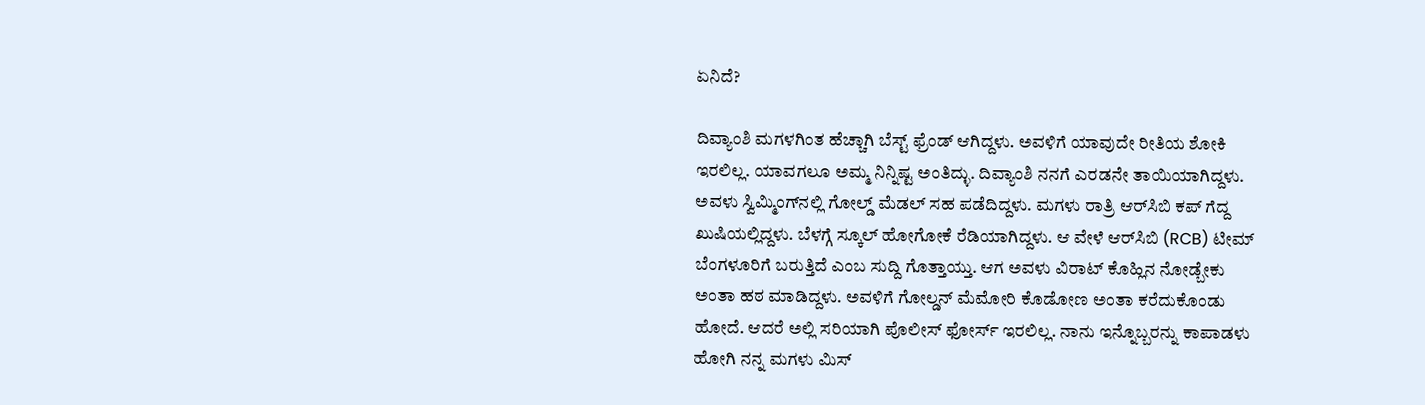ಏನಿದೆ?

ದಿವ್ಯಾಂಶಿ ಮಗಳಗಿಂತ ಹೆಚ್ಚಾಗಿ ಬೆಸ್ಟ್ ಫ್ರೆಂಡ್ ಆಗಿದ್ದಳು. ಅವಳಿಗೆ ಯಾವುದೇ ರೀತಿಯ ಶೋಕಿ ಇರಲಿಲ್ಲ. ಯಾವಗಲೂ ಅಮ್ಮ ನಿನ್ನಿಷ್ಟ ಅಂತಿದ್ಳು. ದಿವ್ಯಾಂಶಿ ನನಗೆ ಎರಡನೇ ತಾಯಿಯಾಗಿದ್ದಳು. ಅವಳು ಸ್ವಿಮ್ಮಿಂಗ್‌ನಲ್ಲಿ ಗೋಲ್ಡ್ ಮೆಡಲ್ ಸಹ ಪಡೆದಿದ್ದಳು. ಮಗಳು ರಾತ್ರಿ ಆರ್‌ಸಿಬಿ ಕಪ್ ಗೆದ್ದ ಖುಷಿಯಲ್ಲಿದ್ದಳು. ಬೆಳಗ್ಗೆ ಸ್ಕೂಲ್ ಹೋಗೋಕೆ ರೆಡಿಯಾಗಿದ್ದಳು. ಆ ವೇಳೆ ಆರ್‌ಸಿಬಿ (RCB) ಟೀಮ್ ಬೆಂಗಳೂರಿಗೆ ಬರುತ್ತಿದೆ ಎಂಬ ಸುದ್ದಿ ಗೊತ್ತಾಯ್ತು. ಆಗ ಅವಳು ವಿರಾಟ್ ಕೊಹ್ಲಿನ ನೋಡ್ಬೇಕು ಅಂತಾ ಹಠ ಮಾಡಿದ್ದಳು. ಅವಳಿಗೆ ಗೋಲ್ಡನ್ ಮೆಮೋರಿ ಕೊಡೋಣ ಅಂತಾ ಕರೆದುಕೊಂಡು ಹೋದೆ. ಆದರೆ ಅಲ್ಲಿ ಸರಿಯಾಗಿ ಪೊಲೀಸ್ ಫೋರ್ಸ್ ಇರಲಿಲ್ಲ. ನಾನು ಇನ್ನೊಬ್ಬರನ್ನು ಕಾಪಾಡಳು ಹೋಗಿ ನನ್ನ ಮಗಳು ಮಿಸ್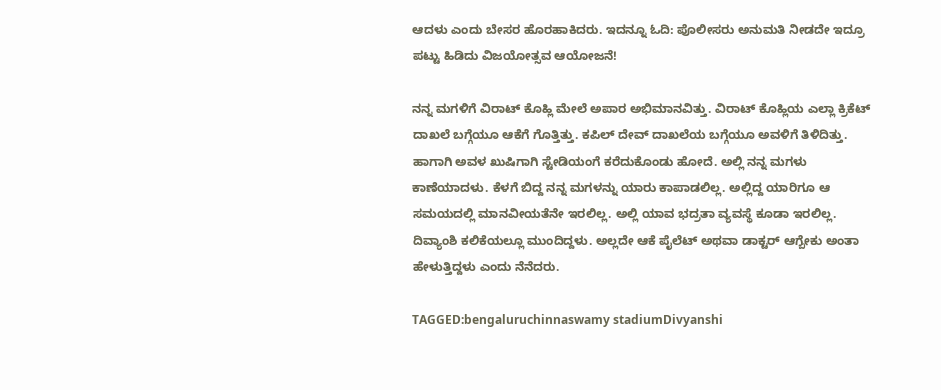ಆದಳು ಎಂದು ಬೇಸರ ಹೊರಹಾಕಿದರು. ಇದನ್ನೂ ಓದಿ: ಪೊಲೀಸರು ಅನುಮತಿ ನೀಡದೇ ಇದ್ರೂ ಪಟ್ಟು ಹಿಡಿದು ವಿಜಯೋತ್ಸವ ಆಯೋಜನೆ!

ನನ್ನ ಮಗಳಿಗೆ ವಿರಾಟ್ ಕೊಹ್ಲಿ ಮೇಲೆ ಅಪಾರ ಅಭಿಮಾನವಿತ್ತು. ವಿರಾಟ್ ಕೊಹ್ಲಿಯ ಎಲ್ಲಾ ಕ್ರಿಕೆಟ್ ದಾಖಲೆ ಬಗ್ಗೆಯೂ ಆಕೆಗೆ ಗೊತ್ತಿತ್ತು. ಕಪಿಲ್ ದೇವ್ ದಾಖಲೆಯ ಬಗ್ಗೆಯೂ ಅವಳಿಗೆ ತಿಳಿದಿತ್ತು. ಹಾಗಾಗಿ ಅವಳ ಖುಷಿಗಾಗಿ ಸ್ಟೇಡಿಯಂಗೆ ಕರೆದುಕೊಂಡು ಹೋದೆ. ಅಲ್ಲಿ ನನ್ನ ಮಗಳು ಕಾಣೆಯಾದಳು. ಕೆಳಗೆ ಬಿದ್ದ ನನ್ನ ಮಗಳನ್ನು ಯಾರು ಕಾಪಾಡಲಿಲ್ಲ. ಅಲ್ಲಿದ್ದ ಯಾರಿಗೂ ಆ ಸಮಯದಲ್ಲಿ ಮಾನವೀಯತೆನೇ ಇರಲಿಲ್ಲ. ಅಲ್ಲಿ ಯಾವ ಭದ್ರತಾ ವ್ಯವಸ್ಥೆ ಕೂಡಾ ಇರಲಿಲ್ಲ. ದಿವ್ಯಾಂಶಿ ಕಲಿಕೆಯಲ್ಲೂ ಮುಂದಿದ್ದಳು. ಅಲ್ಲದೇ ಆಕೆ ಪೈಲೆಟ್ ಅಥವಾ ಡಾಕ್ಟರ್ ಆಗ್ಬೇಕು ಅಂತಾ ಹೇಳುತ್ತಿದ್ದಳು ಎಂದು ನೆನೆದರು.

TAGGED:bengaluruchinnaswamy stadiumDivyanshi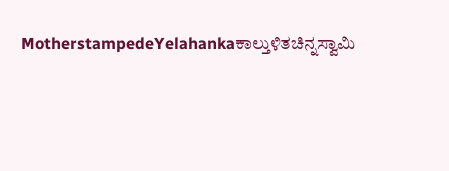MotherstampedeYelahankaಕಾಲ್ತುಳಿತಚಿನ್ನಸ್ವಾಮಿ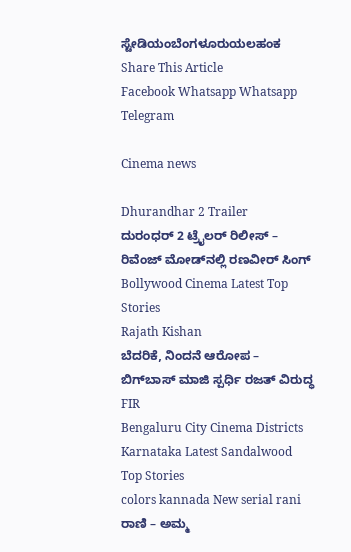ಸ್ಟೇಡಿಯಂಬೆಂಗಳೂರುಯಲಹಂಕ
Share This Article
Facebook Whatsapp Whatsapp Telegram

Cinema news

Dhurandhar 2 Trailer
ದುರಂಧರ್ 2 ಟ್ರೈಲರ್‌ ರಿಲೀಸ್ – ರಿವೆಂಜ್ ಮೋಡ್‌ನಲ್ಲಿ ರಣವೀರ್ ಸಿಂಗ್
Bollywood Cinema Latest Top Stories
Rajath Kishan
ಬೆದರಿಕೆ, ನಿಂದನೆ ಆರೋಪ – ಬಿಗ್‌ಬಾಸ್ ಮಾಜಿ ಸ್ಪರ್ಧಿ ರಜತ್ ವಿರುದ್ಧ FIR
Bengaluru City Cinema Districts Karnataka Latest Sandalwood Top Stories
colors kannada New serial rani
ರಾಣಿ – ಅಮ್ಮ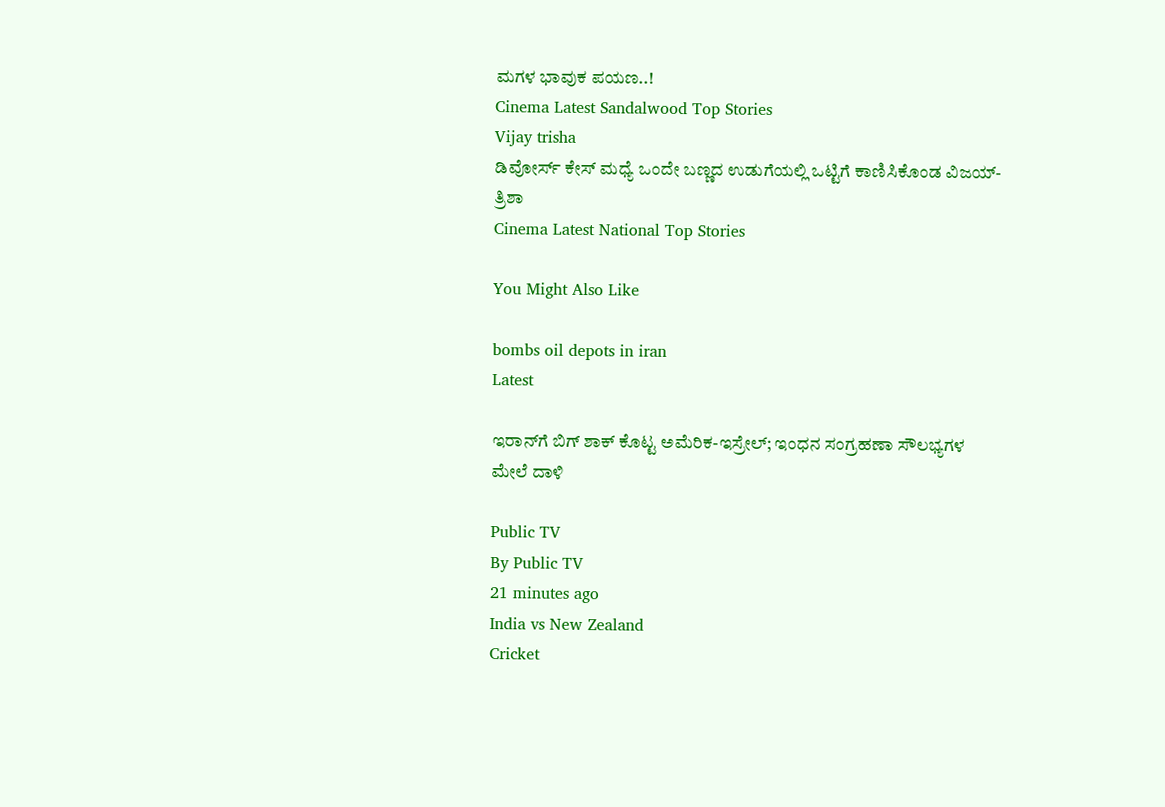ಮಗಳ ಭಾವುಕ ಪಯಣ..!
Cinema Latest Sandalwood Top Stories
Vijay trisha
ಡಿವೋರ್ಸ್ ಕೇಸ್ ಮಧ್ಯೆ ಒಂದೇ ಬಣ್ಣದ ಉಡುಗೆಯಲ್ಲಿ ಒಟ್ಟಿಗೆ ಕಾಣಿಸಿಕೊಂಡ ವಿಜಯ್-ತ್ರಿಶಾ
Cinema Latest National Top Stories

You Might Also Like

bombs oil depots in iran
Latest

ಇರಾನ್‌ಗೆ ಬಿಗ್‌ ಶಾಕ್‌ ಕೊಟ್ಟ ಅಮೆರಿಕ-ಇಸ್ರೇಲ್‌; ಇಂಧನ ಸಂಗ್ರಹಣಾ ಸೌಲಭ್ಯಗಳ ಮೇಲೆ ದಾಳಿ

Public TV
By Public TV
21 minutes ago
India vs New Zealand
Cricket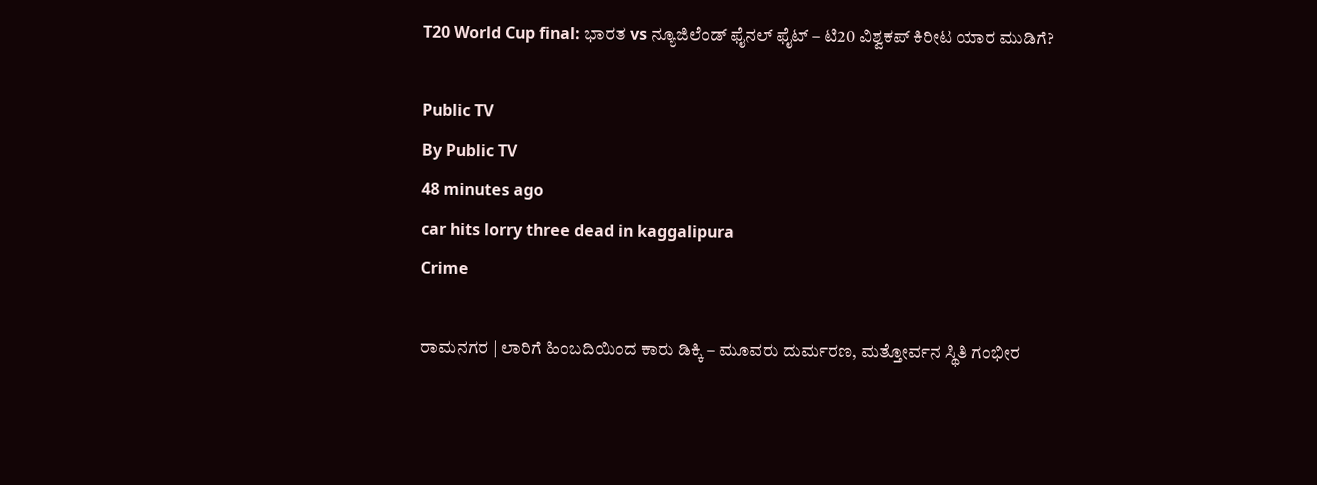T20 World Cup final: ಭಾರತ vs ನ್ಯೂಜಿಲೆಂಡ್‌ ಫೈನಲ್‌ ಫೈಟ್‌ – ಟಿ20 ವಿಶ್ವಕಪ್‌ ಕಿರೀಟ ಯಾರ ಮುಡಿಗೆ?

Public TV
By Public TV
48 minutes ago
car hits lorry three dead in kaggalipura
Crime

ರಾಮನಗರ | ಲಾರಿಗೆ ಹಿಂಬದಿಯಿಂದ ಕಾರು ಡಿಕ್ಕಿ – ಮೂವರು ದುರ್ಮರಣ, ಮತ್ತೋರ್ವನ ಸ್ಥಿತಿ ಗಂಭೀರ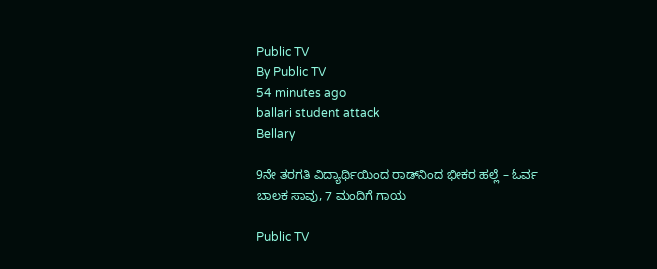Public TV
By Public TV
54 minutes ago
ballari student attack
Bellary

9ನೇ ತರಗತಿ ವಿದ್ಯಾರ್ಥಿಯಿಂದ ರಾಡ್‌ನಿಂದ ಭೀಕರ ಹಲ್ಲೆ – ಓರ್ವ ಬಾಲಕ ಸಾವು, 7 ಮಂದಿಗೆ ಗಾಯ

Public TV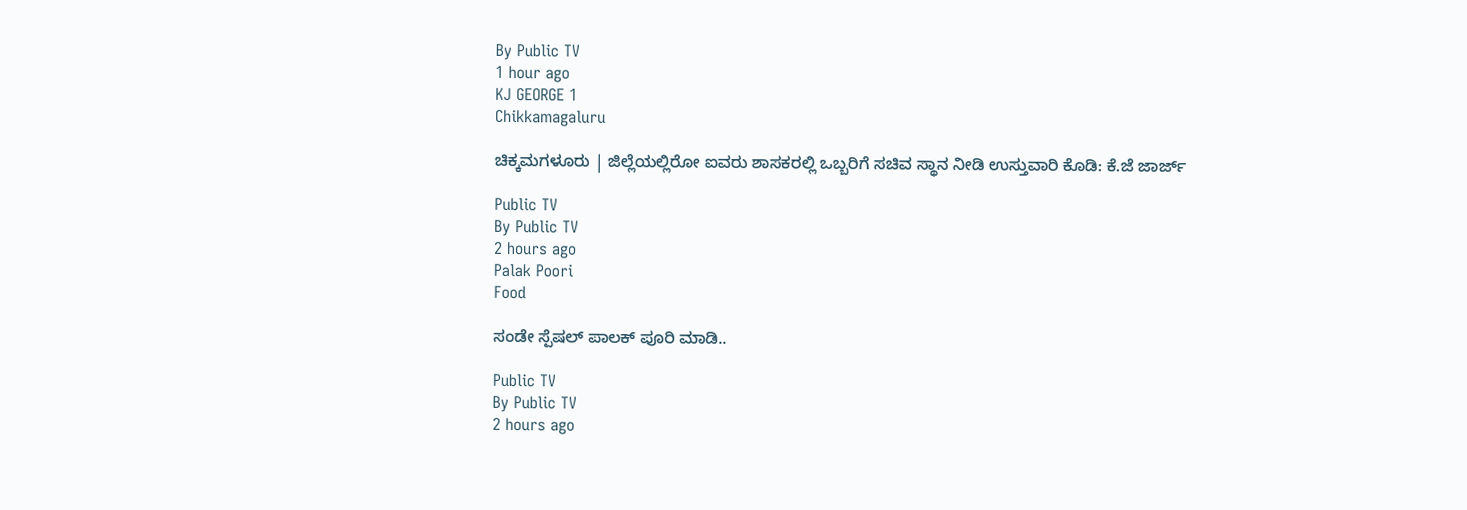By Public TV
1 hour ago
KJ GEORGE 1
Chikkamagaluru

ಚಿಕ್ಕಮಗಳೂರು | ಜಿಲ್ಲೆಯಲ್ಲಿರೋ ಐವರು ಶಾಸಕರಲ್ಲಿ ಒಬ್ಬರಿಗೆ ಸಚಿವ ಸ್ಥಾನ ನೀಡಿ ಉಸ್ತುವಾರಿ ಕೊಡಿ: ಕೆ.ಜೆ ಜಾರ್ಜ್

Public TV
By Public TV
2 hours ago
Palak Poori
Food

ಸಂಡೇ ಸ್ಪೆಷಲ್‌ ಪಾಲಕ್ ಪೂರಿ ಮಾಡಿ..

Public TV
By Public TV
2 hours ago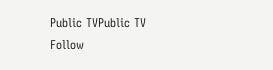Public TVPublic TV
Follow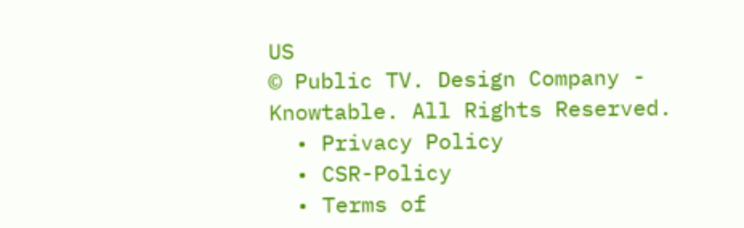US
© Public TV. Design Company - Knowtable. All Rights Reserved.
  • Privacy Policy
  • CSR-Policy
  • Terms of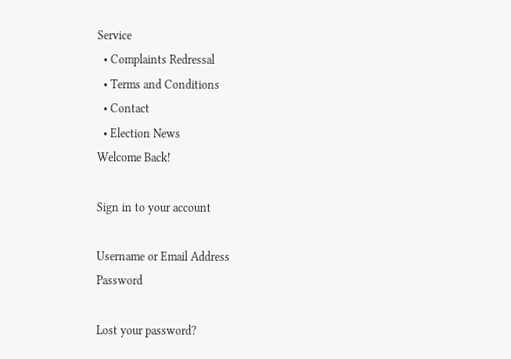Service
  • Complaints Redressal
  • Terms and Conditions
  • Contact
  • Election News
Welcome Back!

Sign in to your account

Username or Email Address
Password

Lost your password?